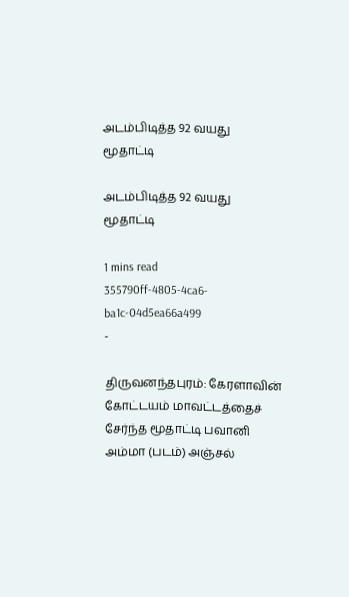அடம்பிடித்த 92 வயது மூதாட்டி

அடம்பிடித்த 92 வயது மூதாட்டி

1 mins read
355790ff-4805-4ca6-ba1c-04d5ea66a499
-

திருவனந்தபுரம்: கேரளாவின் கோட்டயம் மாவட்டத்தைச் சேர்ந்த மூதாட்டி பவானி அம்மா (படம்) அஞ்சல்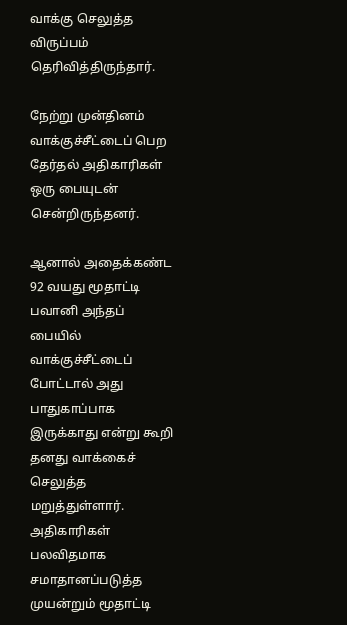வாக்கு செலுத்த விருப்பம் தெரிவித்திருந்தார்.

நேற்று முன்தினம் வாக்குச்சீட்டைப் பெற தேர்தல் அதிகாரிகள் ஒரு பையுடன் சென்றிருந்தனர்.

ஆனால் அதைக்கண்ட 92 வயது மூதாட்டி பவானி அந்தப் பையில் வாக்குச்சீட்டைப் போட்டால் அது பாதுகாப்பாக இருக்காது என்று கூறி தனது வாக்கைச் செலுத்த மறுத்துள்ளார். அதிகாரிகள் பலவிதமாக சமாதானப்படுத்த முயன்றும் மூதாட்டி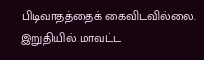பிடிவாதத்தைக் கைவிடவில்லை. இறுதியில் மாவட்ட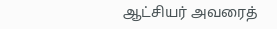ஆட்சியர் அவரைத்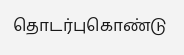தொடர்புகொண்டு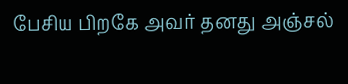பேசிய பிறகே அவர் தனது அஞ்சல்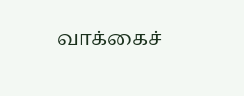வாக்கைச்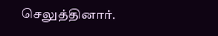செலுத்தினார்.